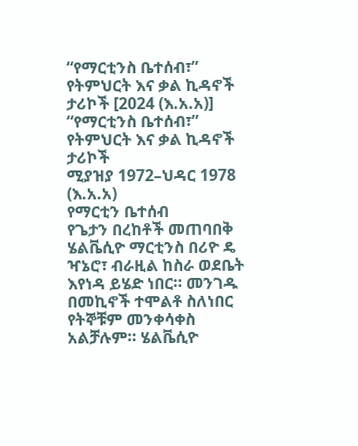“የማርቲንስ ቤተሰብ፣” የትምህርት እና ቃል ኪዳኖች ታሪኮች [2024 (እ.አ.አ)]
“የማርቲንስ ቤተሰብ፣” የትምህርት እና ቃል ኪዳኖች ታሪኮች
ሚያዝያ 1972–ህዳር 1978 (እ.አ.አ)
የማርቲን ቤተሰብ
የጌታን በረከቶች መጠባበቅ
ሄልቬሲዮ ማርቲንስ በሪዮ ዴ ዣኔሮ፣ ብራዚል ከስራ ወደቤት እየነዳ ይሄድ ነበር። መንገዱ በመኪኖች ተሞልቶ ስለነበር የትኞቹም መንቀሳቀስ አልቻሉም። ሄልቬሲዮ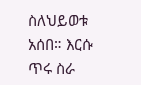ስለህይወቱ አሰበ። እርሱ ጥሩ ስራ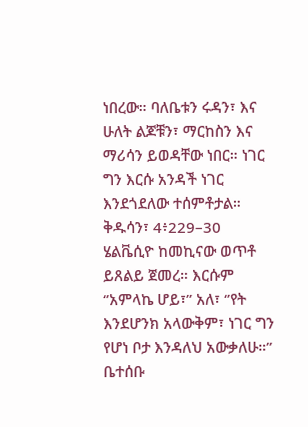ነበረው። ባለቤቱን ሩዳን፣ እና ሁለት ልጆቹን፣ ማርከስን እና ማሪሳን ይወዳቸው ነበር። ነገር ግን እርሱ አንዳች ነገር እንደጎደለው ተሰምቶታል።
ቅዱሳን፣ 4፥229–30
ሄልቬሲዮ ከመኪናው ወጥቶ ይጸልይ ጀመረ። እርሱም ‘’አምላኬ ሆይ፣’’ አለ፣ ‘’የት እንደሆንክ አላውቅም፣ ነገር ግን የሆነ ቦታ እንዳለህ አውቃለሁ።’’ ቤተሰቡ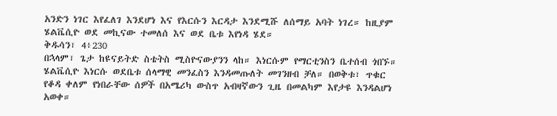አንድን ነገር እየፈለገ እንደሆነ እና የእርሱን እርዳታ እንደሚሹ ለሰማይ አባት ነገረ። ከዚያም ሄልቬሲዮ ወደ መኪናው ተመለሰ እና ወደ ቤቱ እየነዳ ሄደ።
ቅዱሳን፣ 4፥230
በኋላም፣ ጌታ ከዩናይትድ ስቴትስ ሚስዮናውያንን ላከ። እነርሱም የማርቲንስን ቤተሰብ ጎበኙ። ሄልቬሲዮ እነርሱ ወደቤቱ ሰላማዊ መንፈስን እንዳመጡለት መገንዘብ ቻለ። በወቅቱ፣ ጥቁር የቆዳ ቀለም የነበራቸው ሰዎች በአሜሪካ ውስጥ አብዛኛውን ጊዜ በመልካም እየታዩ እንዳልሆነ አወቀ።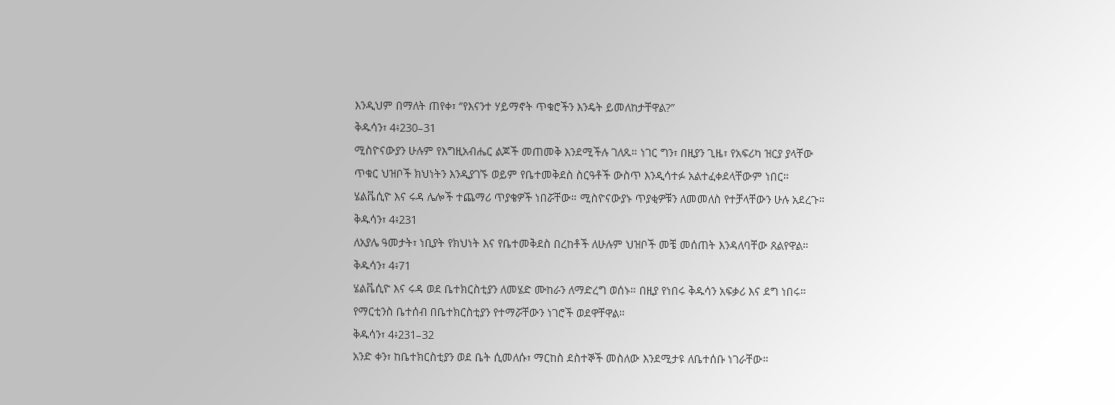እንዲህም በማለት ጠየቀ፣ ‘’የእናንተ ሃይማኖት ጥቁሮችን እንዴት ይመለከታቸዋል?’’
ቅዱሳን፣ 4፥230–31
ሚስዮናውያን ሁሉም የእግዚአብሔር ልጆች መጠመቅ እንደሚችሉ ገለጹ። ነገር ግን፣ በዚያን ጊዜ፣ የአፍሪካ ዝርያ ያላቸው ጥቁር ህዝቦች ክህነትን እንዲያገኙ ወይም የቤተመቅደስ ስርዓቶች ውስጥ እንዲሳተፉ አልተፈቀደላቸውም ነበር። ሄልቬሲዮ እና ሩዳ ሌሎች ተጨማሪ ጥያቄዎች ነበሯቸው። ሚስዮናውያኑ ጥያቂዎቹን ለመመለስ የተቻላቸውን ሁሉ አደረጉ።
ቅዱሳን፣ 4፥231
ለአያሌ ዓመታት፣ ነቢያት የክህነት እና የቤተመቅደስ በረከቶች ለሁሉም ህዝቦች መቼ መሰጠት እንዳለባቸው ጸልየዋል።
ቅዱሳን፣ 4፥71
ሄልቬሲዮ እና ሩዳ ወደ ቤተክርስቲያን ለመሄድ ሙከራን ለማድረግ ወሰኑ። በዚያ የነበሩ ቅዱሳን አፍቃሪ እና ደግ ነበሩ። የማርቲንስ ቤተሰብ በቤተክርስቲያን የተማሯቸውን ነገሮች ወደዋቸዋል።
ቅዱሳን፣ 4፥231–32
አንድ ቀን፣ ከቤተክርስቲያን ወደ ቤት ሲመለሱ፣ ማርከስ ደስተኞች መስለው እንደሚታዩ ለቤተሰቡ ነገራቸው።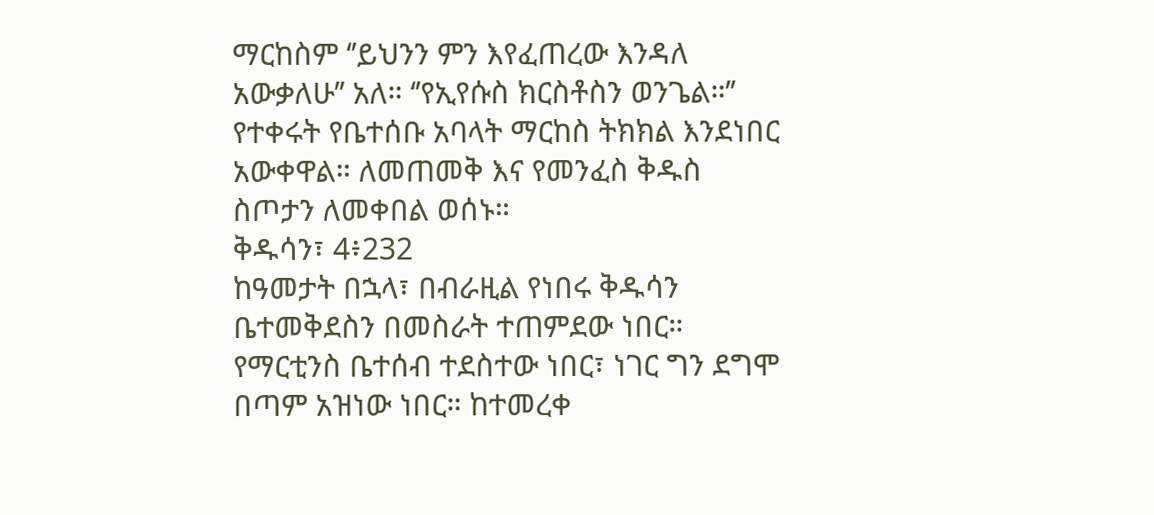ማርከስም ‘’ይህንን ምን እየፈጠረው እንዳለ አውቃለሁ’’ አለ። ‘’የኢየሱስ ክርስቶስን ወንጌል።’’ የተቀሩት የቤተሰቡ አባላት ማርከስ ትክክል እንደነበር አውቀዋል። ለመጠመቅ እና የመንፈስ ቅዱስ ስጦታን ለመቀበል ወሰኑ።
ቅዱሳን፣ 4፥232
ከዓመታት በኋላ፣ በብራዚል የነበሩ ቅዱሳን ቤተመቅደስን በመስራት ተጠምደው ነበር። የማርቲንስ ቤተሰብ ተደስተው ነበር፣ ነገር ግን ደግሞ በጣም አዝነው ነበር። ከተመረቀ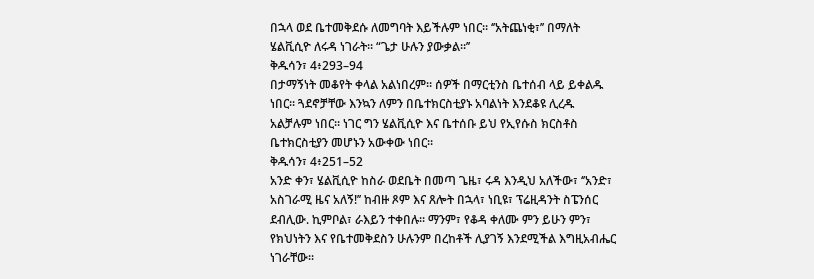በኋላ ወደ ቤተመቅደሱ ለመግባት እይችሉም ነበር። ‘’አትጨነቂ፣’’ በማለት ሄልቪሲዮ ለሩዳ ነገራት። “ጌታ ሁሉን ያውቃል።’’
ቅዱሳን፣ 4፥293–94
በታማኝነት መቆየት ቀላል አልነበረም። ሰዎች በማርቲንስ ቤተሰብ ላይ ይቀልዱ ነበር። ጓደኖቻቸው እንኳን ለምን በቤተክርስቲያኑ አባልነት እንደቆዩ ሊረዱ አልቻሉም ነበር። ነገር ግን ሄልቪሲዮ እና ቤተሰቡ ይህ የኢየሱስ ክርስቶስ ቤተክርስቲያን መሆኑን አውቀው ነበር።
ቅዱሳን፣ 4፥251–52
አንድ ቀን፣ ሄልቪሲዮ ከስራ ወደቤት በመጣ ጌዜ፣ ሩዳ እንዲህ አለችው፣ ‘’አንድ፣ አስገራሚ ዜና አለኝ!’’ ከብዙ ጾም እና ጸሎት በኋላ፣ ነቢዩ፣ ፕሬዚዳንት ስፔንሰር ደብሊው. ኪምቦል፣ ራእይን ተቀበሉ። ማንም፣ የቆዳ ቀለሙ ምን ይሁን ምን፣ የክህነትን እና የቤተመቅደስን ሁሉንም በረከቶች ሊያገኝ እንደሚችል እግዚአብሔር ነገራቸው።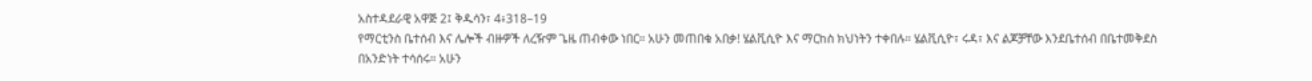አስተዳደራዊ አዋጅ 2፤ ቅዱሳን፣ 4፥318–19
የማርቲንስ ቤተሰብ እና ሌሎች ብዙዎች ለረዥም ጌዜ ጠብቀው ነበር። አሁን መጠበቁ አበቃ! ሄልቪሲዮ እና ማርከስ ክህነትን ተቀበሉ። ሄልቪሲዮ፣ ሩዳ፣ እና ልጆቻቸው እንደቤተሰብ በቤተመቅደስ በአንድነት ተሳሰሩ። አሁን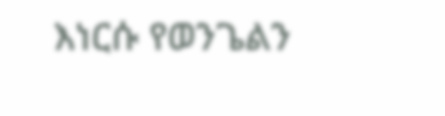እነርሱ የወንጌልን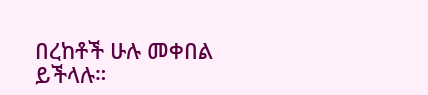በረከቶች ሁሉ መቀበል ይችላሉ።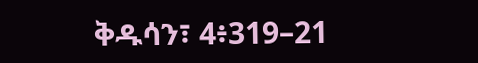ቅዱሳን፣ 4፥319–21